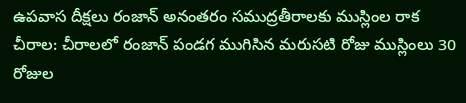ఉపవాస దీక్షలు రంజాన్ అనంతరం సముద్రతీరాలకు ముస్లింల రాక
చీరాల: చీరాలలో రంజాన్ పండగ ముగిసిన మరుసటి రోజు ముస్లింలు 30 రోజుల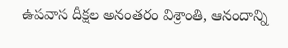ఉపవాస దీక్షల అనంతరం విశ్రాంతి, ఆనందాన్ని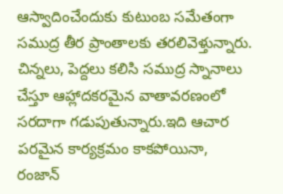ఆస్వాదించేందుకు కుటుంబ సమేతంగా సముద్ర తీర ప్రాంతాలకు తరలివెళ్తున్నారు. చిన్నలు, పెద్దలు కలిసి సముద్ర స్నానాలు చేస్తూ ఆహ్లాదకరమైన వాతావరణంలో సరదాగా గడుపుతున్నారు.ఇది ఆచార పరమైన కార్యక్రమం కాకపోయినా, రంజాన్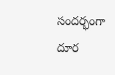సందర్భంగా దూర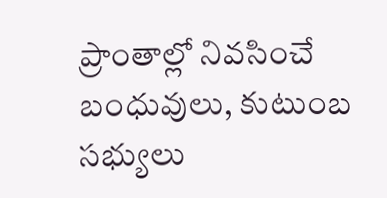ప్రాంతాల్లో నివసించే బంధువులు, కుటుంబ సభ్యులు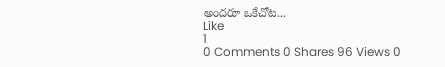అందరూ ఒకేచోట...
Like
1
0 Comments 0 Shares 96 Views 0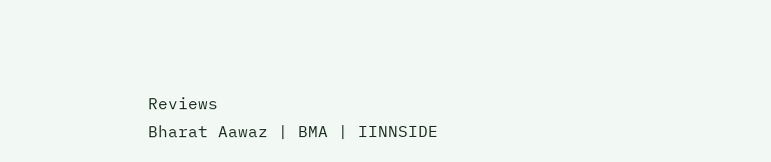Reviews
Bharat Aawaz | BMA | IINNSIDE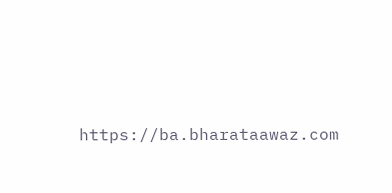https://ba.bharataawaz.com